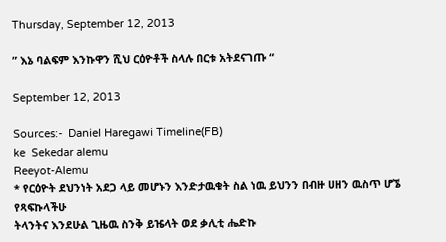Thursday, September 12, 2013

” እኔ ባልፍም እንኩዋን ሺህ ርዕዮቶች ስላሉ በርቱ አትደናገጡ “

September 12, 2013

Sources:-  Daniel Haregawi Timeline(FB)
ke  Sekedar alemu
Reeyot-Alemu
* የርዕዮት ደህንነት አደጋ ላይ መሆኑን እንድታዉቁት ስል ነዉ ይህንን በብዙ ሀዘን ዉስጥ ሆኜ የጻፍኩላችሁ
ትላንትና እንደሁል ጊዜዉ ስንቅ ይዤላት ወደ ቃሊቲ ሔድኩ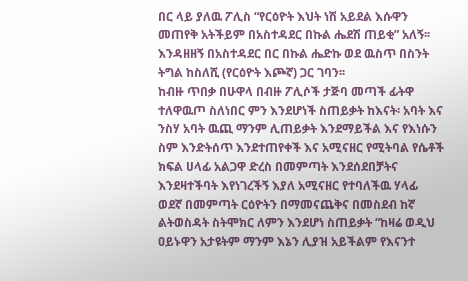በር ላይ ያለዉ ፖሊስ “የርዕዮት እህት ነሽ አይደል እሱዋን መጠየቅ አትችይም በአስተዳደር በኩል ሔደሽ ጠይቂ” አለኝ፡፡ እንዳዘዘኝ በአስተዳደር በር በኩል ሔድኩ ወደ ዉስጥ በስንት ትግል ከስለሺ (የርዕዮት እጮኛ) ጋር ገባን፡፡
ከብዙ ጥበቃ በሁዋላ በብዙ ፖሊሶች ታጅባ መጣች ፊትዋ ተለዋዉጦ ስለነበር ምን እንደሆነች ስጠይቃት ከእናት፡ አባት እና ንስሃ አባት ዉጪ ማንም ሊጠይቃት እንደማይችል እና የእነሱን ስም እንድትሰጥ እንደተጠየቀች እና አሚናዘር የሚትባል የሴቶች ክፍል ሀላፊ አልጋዋ ድረስ በመምጣት እንደሰደበቻትና እንደዛተችባት እየነገረችኝ እያለ አሚናዘር የተባለችዉ ሃላፊ ወደኛ በመምጣት ርዕዮትን በማመናጨቅና በመስደብ ከኛ ልትወስዳት ስትሞክር ለምን እንደሆነ ስጠይቃት “ከዛሬ ወዲህ ዐይኑዋን አታዩትም ማንም እኔን ሊያዝ አይችልም የእናንተ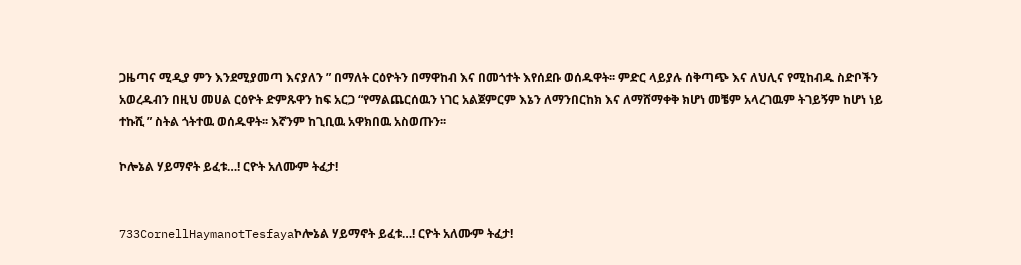ጋዜጣና ሚዲያ ምን እንደሚያመጣ እናያለን ” በማለት ርዕዮትን በማዋከብ እና በመጎተት እየሰደቡ ወሰዱዋት፡፡ ምድር ላይያሉ ሰቅጣጭ እና ለህሊና የሚከብዱ ስድቦችን አወረዱብን በዚህ መሀል ርዕዮት ድምጹዋን ከፍ አርጋ “የማልጨርሰዉን ነገር አልጀምርም እኔን ለማንበርከክ እና ለማሸማቀቅ ክሆነ መቼም አላረገዉም ትገይኝም ከሆነ ነይ ተኩሺ ” ስትል ጎትተዉ ወሰዱዋት፡፡ እኛንም ከጊቢዉ አዋክበዉ አስወጡን፡፡

ኮሎኔል ሃይማኖት ይፈቱ…! ርዮት አለሙም ትፈታ!


733CornellHaymanotTesfayaኮሎኔል ሃይማኖት ይፈቱ…! ርዮት አለሙም ትፈታ!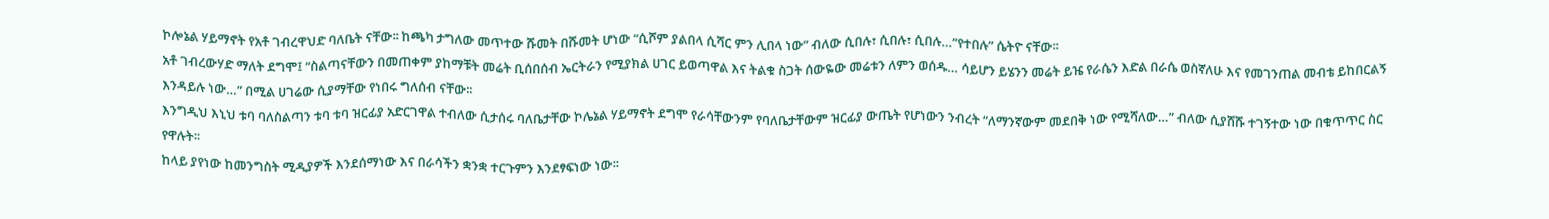ኮሎኔል ሃይማኖት የአቶ ገብረዋህድ ባለቤት ናቸው፡፡ ከጫካ ታግለው መጥተው ሹመት በሹመት ሆነው “ሲሾም ያልበላ ሲሻር ምን ሊበላ ነው” ብለው ሲበሉ፣ ሲበሉ፣ ሲበሉ…”የተበሉ” ሴትዮ ናቸው፡፡
አቶ ገብረውሃድ ማለት ደግሞ፤ “ስልጣናቸውን በመጠቀም ያከማቹት መሬት ቢሰበሰብ ኤርትራን የሚያክል ሀገር ይወጣዋል እና ትልቁ ስጋት ሰውዬው መሬቱን ለምን ወሰዱ… ሳይሆን ይሄንን መሬት ይዤ የራሴን እድል በራሴ ወስኛለሁ እና የመገንጠል መብቴ ይከበርልኝ እንዳይሉ ነው…” በሚል ሀገሬው ሲያማቸው የነበሩ ግለሰብ ናቸው፡፡
እንግዲህ እኒህ ቱባ ባለስልጣን ቱባ ቱባ ዝርፊያ አድርገዋል ተብለው ሲታሰሩ ባለቤታቸው ኮሌኔል ሃይማኖት ደግሞ የራሳቸውንም የባለቤታቸውም ዝርፊያ ውጤት የሆነውን ንብረት “ለማንኛውም መደበቅ ነው የሚሻለው…” ብለው ሲያሸሹ ተገኝተው ነው በቁጥጥር ስር የዋሉት፡፡
ከላይ ያየነው ከመንግስት ሚዲያዎች እንደሰማነው እና በራሳችን ቋንቋ ተርጉምን እንደፃፍነው ነው፡፡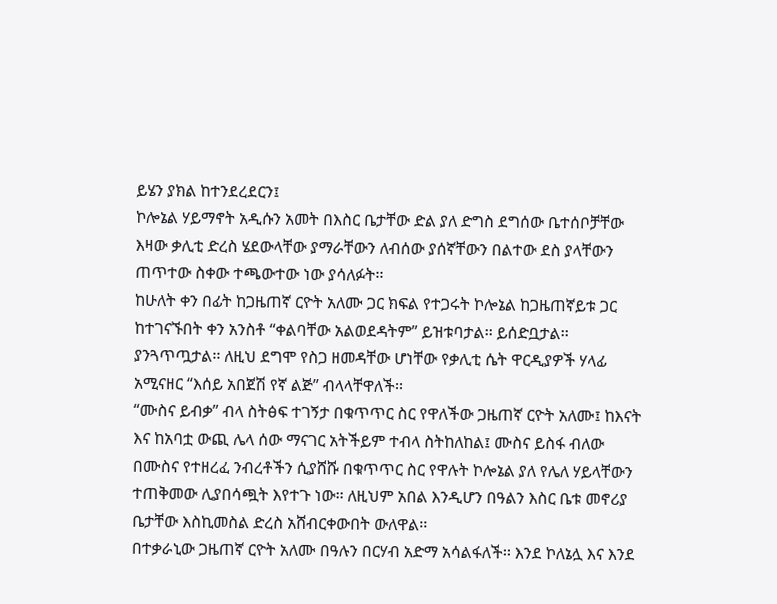ይሄን ያክል ከተንደረደርን፤
ኮሎኔል ሃይማኖት አዲሱን አመት በእስር ቤታቸው ድል ያለ ድግስ ደግሰው ቤተሰቦቻቸው እዛው ቃሊቲ ድረስ ሄደውላቸው ያማራቸውን ለብሰው ያሰኛቸውን በልተው ደስ ያላቸውን ጠጥተው ስቀው ተጫውተው ነው ያሳለፉት፡፡
ከሁለት ቀን በፊት ከጋዜጠኛ ርዮት አለሙ ጋር ክፍል የተጋሩት ኮሎኔል ከጋዜጠኛይቱ ጋር ከተገናኙበት ቀን አንስቶ “ቀልባቸው አልወደዳትም” ይዝቱባታል፡፡ ይሰድቧታል፡፡ ያንጓጥጧታል፡፡ ለዚህ ደግሞ የስጋ ዘመዳቸው ሆነቸው የቃሊቲ ሴት ዋርዲያዎች ሃላፊ አሚናዘር “እሰይ አበጀሽ የኛ ልጅ” ብላላቸዋለች፡፡
“ሙስና ይብቃ” ብላ ስትፅፍ ተገኝታ በቁጥጥር ስር የዋለችው ጋዜጠኛ ርዮት አለሙ፤ ከእናት እና ከአባቷ ውጪ ሌላ ሰው ማናገር አትችይም ተብላ ስትከለከል፤ ሙስና ይስፋ ብለው በሙስና የተዘረፈ ንብረቶችን ሲያሸሹ በቁጥጥር ስር የዋሉት ኮሎኔል ያለ የሌለ ሃይላቸውን ተጠቅመው ሊያበሳጯት እየተጉ ነው፡፡ ለዚህም አበል እንዲሆን በዓልን እስር ቤቱ መኖሪያ ቤታቸው እስኪመስል ድረስ አሸብርቀውበት ውለዋል፡፡
በተቃራኒው ጋዜጠኛ ርዮት አለሙ በዓሉን በርሃብ አድማ አሳልፋለች፡፡ እንደ ኮለኔሏ እና እንደ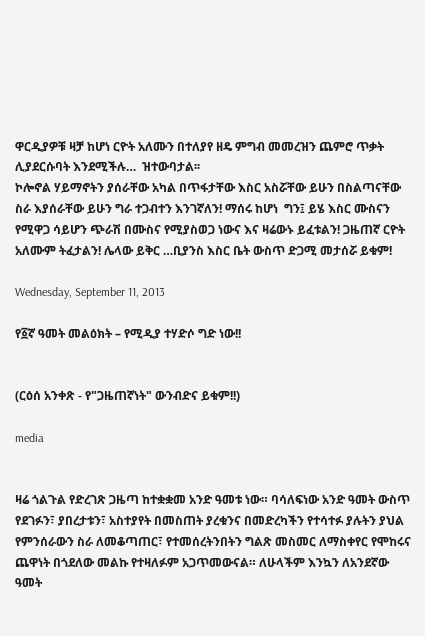ዋርዲያዎቹ ዛቻ ከሆነ ርዮት አለሙን በተለያየ ዘዴ ምግብ መመረዝን ጨምሮ ጥቃት ሊያደርሱባት እንደሚችሉ…  ዝተውባታል፡፡
ኮሎኖል ሃይማኖትን ያሰራቸው አካል በጥፋታቸው እስር አስሯቸው ይሁን በስልጣናቸው ስራ እያሰራቸው ይሁን ግራ ተጋብተን እንገኛለን! ማሰሩ ከሆነ  ግን፤ ይሄ እስር ሙስናን የሚዋጋ ሳይሆን ጭራሽ በሙስና የሚያስወጋ ነውና እና ዛሬውኑ ይፈቱልን! ጋዜጠኛ ርዮት አለሙም ትፈታልን! ሌላው ይቅር …ቢያንስ እስር ቤት ውስጥ ድጋሚ መታሰሯ ይቁም!

Wednesday, September 11, 2013

የ፩ኛ ዓመት መልዕክት – የሚዲያ ተሃድሶ ግድ ነው!!


(ርዕሰ አንቀጽ - የ"ጋዜጠኛነት" ውንብድና ይቁም!!)

media


ዛሬ ጎልጉል የድረገጽ ጋዜጣ ከተቋቋመ አንድ ዓመቱ ነው። ባሳለፍነው አንድ ዓመት ውስጥ የደገፉን፣ ያበረታቱን፣ አስተያየት በመስጠት ያረቁንና በመድረካችን የተሳተፉ ያሉትን ያህል የምንሰራውን ስራ ለመቆጣጠር፣ የተመሰረትንበትን ግልጽ መስመር ለማስቀየር የሞከሩና ጨዋነት በጎደለው መልኩ የተዛለፉም አጋጥመውናል። ለሁላችም እንኳን ለአንደኛው ዓመት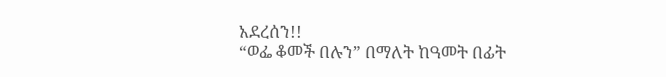አደረሰን!!
“ወፌ ቆመች በሉን” በማለት ከዓመት በፊት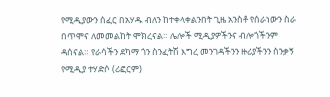የሚዲያውን ሰፈር በአሃዱ ብለን ከተቀላቀልንበት ጊዜ አንስቶ የሰራነውን ስራ በጥሞና ለመመልከት ሞክረናል። ሌሎች ሚዲያዎችንና ብሎጎችንም ዳሰናል። የራሳችን ደካማ ጎን ስንፈትሽ እግረ መንገዳችንን ዙሪያችንን ስንቃኝ የሚዲያ ተሃድሶ (ሪፎርም)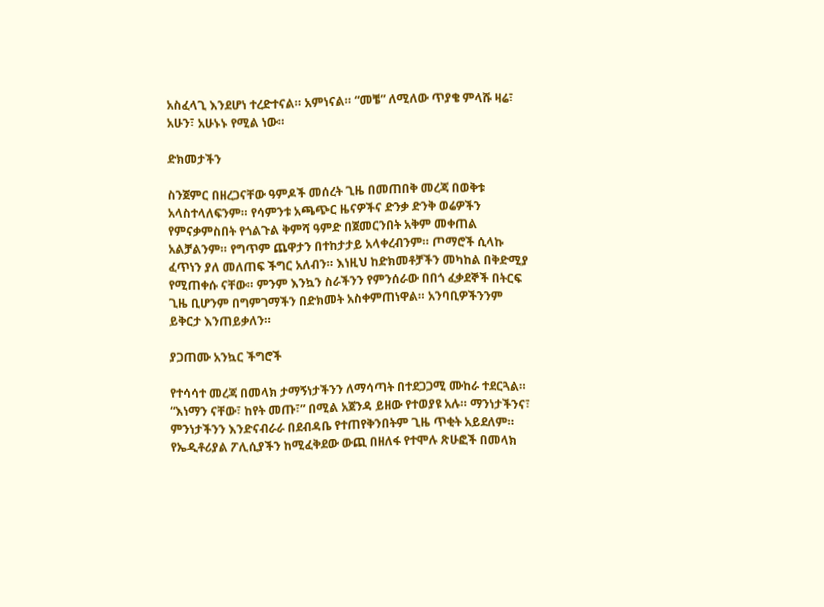አስፈላጊ እንደሆነ ተረድተናል። አምነናል። “መቼ” ለሚለው ጥያቄ ምላሹ ዛሬ፣ አሁን፣ አሁኑኑ የሚል ነው።

ድክመታችን

ስንጀምር በዘረጋናቸው ዓምዶች መሰረት ጊዜ በመጠበቅ መረጃ በወቅቱ አላስተላለፍንም። የሳምንቱ አጫጭር ዜናዎችና ድንቃ ድንቅ ወሬዎችን የምናቃምስበት የጎልጉል ቅምሻ ዓምድ በጀመርንበት አቅም መቀጠል አልቻልንም። የግጥም ጨዋታን በተከታታይ አላቀረብንም። ጦማሮች ሲላኩ ፈጥነን ያለ መለጠፍ ችግር አለብን። እነዚህ ከድክመቶቻችን መካከል በቅድሚያ የሚጠቀሱ ናቸው። ምንም እንኳን ስራችንን የምንሰራው በበጎ ፈቃደኞች በትርፍ ጊዜ ቢሆንም በግምገማችን በድክመት አስቀምጠነዋል። አንባቢዎችንንም ይቅርታ እንጠይቃለን።

ያጋጠሙ አንኳር ችግሮች

የተሳሳተ መረጃ በመላክ ታማኝነታችንን ለማሳጣት በተደጋጋሚ ሙከራ ተደርጓል። “እነማን ናቸው፣ ከየት መጡ፣” በሚል አጀንዳ ይዘው የተወያዩ አሉ። ማንነታችንና፣ ምንነታችንን እንድናብራራ በደብዳቤ የተጠየቅንበትም ጊዜ ጥቂት አይደለም። የኤዲቶሪያል ፖሊሲያችን ከሚፈቅደው ውጪ በዘለፋ የተሞሉ ጽሁፎች በመላክ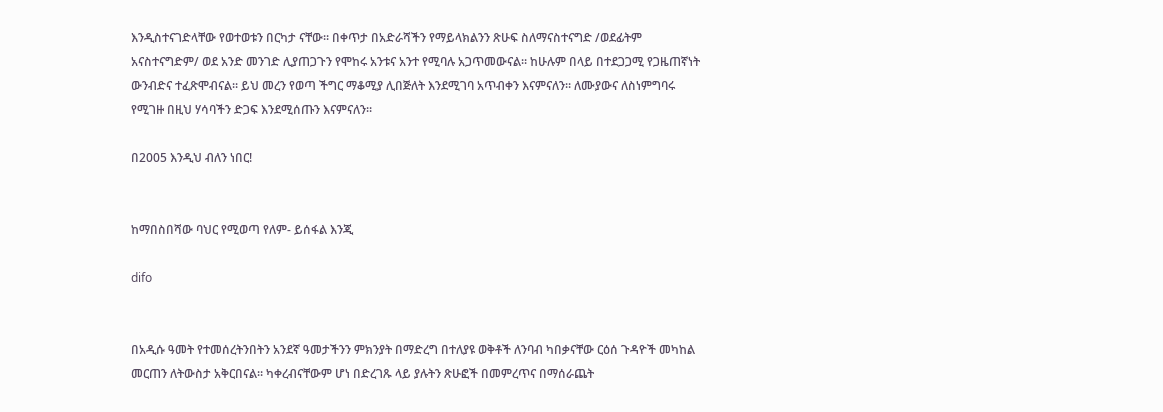እንዲስተናገድላቸው የወተወቱን በርካታ ናቸው። በቀጥታ በአድራሻችን የማይላክልንን ጽሁፍ ስለማናስተናግድ /ወደፊትም አናስተናግድም/ ወደ አንድ መንገድ ሊያጠጋጉን የሞከሩ አንቱና አንተ የሚባሉ አጋጥመውናል። ከሁሉም በላይ በተደጋጋሚ የጋዜጠኛነት ውንብድና ተፈጽሞብናል። ይህ መረን የወጣ ችግር ማቆሚያ ሊበጅለት እንደሚገባ አጥብቀን እናምናለን። ለሙያውና ለስነምግባሩ የሚገዙ በዚህ ሃሳባችን ድጋፍ እንደሚሰጡን እናምናለን።

በ2005 እንዲህ ብለን ነበር!


ከማበስበሻው ባህር የሚወጣ የለም- ይሰፋል እንጂ

difo


በአዲሱ ዓመት የተመሰረትንበትን አንደኛ ዓመታችንን ምክንያት በማድረግ በተለያዩ ወቅቶች ለንባብ ካበቃናቸው ርዕሰ ጉዳዮች መካከል መርጠን ለትውስታ አቅርበናል። ካቀረብናቸውም ሆነ በድረገጹ ላይ ያሉትን ጽሁፎች በመምረጥና በማሰራጨት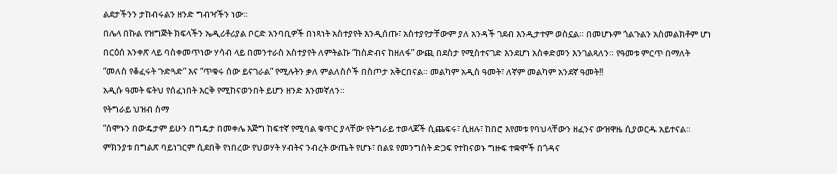ልደታችንን ታከብሩልን ዘንድ ግብዣችን ነው።
በሌላ በኩል የዝግጅት ክፍላችን ኤዲሪቶሪያል ቦርድ አንባቢዎች በነጻነት አስተያየት እንዲሰጡ፣ አስተያየታቸውም ያለ አንዳች ገደብ እንዲታተም ወስኗል። በመሆኑም ጎልጉልን አስመልክቶም ሆነ በርዕሰ አንቀጽ ላይ ባስቀመጥነው ሃሳብ ላይ በመንተራስ አስተያየት ለምትልኩ “ከስድብና ከዘለፋ” ውጪ በደስታ የሚስተናገድ እንደሆነ አስቀድመን እንገልጻለን። የዓመቱ ምርጥ በማለት “መለስ የቆፈሩት ጉድጓድ” እና “ጥቁሩ ሰው ይናገራል” የሚሉትን ቃለ ምልለስሶች በስጦታ አቅርበናል። መልካም አዲስ ዓመት፣ ለኛም መልካም አንደኛ ዓመት!!
አዲሱ ዓመት ፍትህ የሰፈነበት እርቅ የሚከናወንበት ይሆን ዘንድ እንመኛለን።
የትግራይ ህዝብ ስማ
“ሰሞኑን በውዴታም ይሁን በግዴታ በመቀሌ እጅግ ከፍተኛ የሚባል ቁጥር ያላቸው የትግራይ ተወላጆች ሲጨፍሩ፣ ሲዘሉ፣ ከበሮ እየመቱ የባህላቸውን ዘፈንና ውዝዋዜ ሲያወርዱ አይተናል። ምክንያቱ በግልጽ ባይነገርም ሲደበቅ የነበረው የህወሃት ሃብትና ንብረት ውጤት የሆኑ፣ በልዩ የመንግስት ድጋፍ የተከናወኑ ግዙፍ ተቋሞች በጎዳና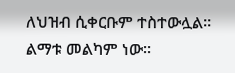ለህዝብ ሲቀርቡም ተስተውሏል። ልማቱ መልካም ነው።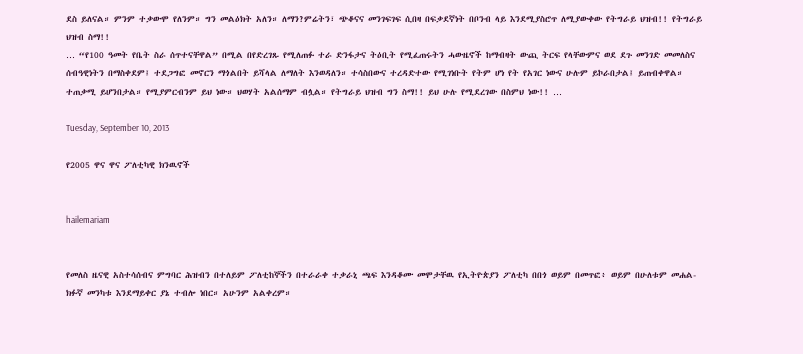ደስ ይለናል። ምንም ተቃውሞ የለንም። ግን መልዕክት አለን። ለማን?ምሬትን፣ ጭቆናና መንገፍገፍ ሲበዛ በፍቃደኛነት በቦንብ ላይ እንደሚያስሮጥ ለሚያውቀው የትግራይ ህዝብ!! የትግራይ ህዝብ ስማ!!
… “የ100 ዓመት የቤት ስራ ሰጥተናቸዋል” በሚል በየድረገጹ የሚለጠፉ ተራ ድንፋታና ትዕቢት የሚፈጠሩትን ሓውዜኖች ከማብዛት ውጪ ትርፍ የላቸውምና ወደ ደጉ መንገድ መመለስና ሰብዓዊነትን በማስቀደም፤ ተደጋግፎ መኖርን ማጎልበት ይሻላል ለማለት እንወዳለን። ተሳስበውና ተረዳድተው የሚገነቡት የትም ሆነ የት የአገር ነውና ሁሉም ይኮራበታል፤ ይጠብቀዋል። ተጠቃሚ ይሆንበታል። የሚያምርብንም ይህ ነው። ህወሃት አልሰማም ብሏል። የትግራይ ህዝብ ግን ስማ!! ይህ ሁሉ የሚደረገው በስምህ ነው!! …

Tuesday, September 10, 2013

የ2005 ዋና ዋና ፖለቲካዊ ክንዉኖች


hailemariam


የመለስ ዜናዊ አስተሳሰብና ምግባር ሕዝብን በተለይም ፖለቲከኞችን በተራራቀ ተቃራኒ ጫፍ እንዳቆሙ መሞታቸዉ የኢትዮጵያን ፖለቲካ በበጎ ወይም በመጥፎ፥ ወይም በሁለቱም መሐል-ክፉኛ መንካቱ እንደማይቀር ያኔ ተብሎ ነበር። አሁንም አልቀረም።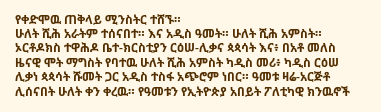የቀድሞዉ ጠቅላይ ሚንስትር ተሸኙ።
ሁለት ሺሕ አራትም ተሰናበተ። እና አዲስ ዓመት። ሁለት ሺሕ አምስት። ኦርቶዶክስ ተዋሕዶ ቤተ-ክርስቲያን ርዕሠ-ሊቃና ጳጳሳት እና፥ በአቶ መለስ ዜናዊ ሞት ማግስት የባተዉ ሁለት ሺሕ አምስት ካዲስ መሪ፥ ካዲስ ርዕሠ ሊቃነ ጳጳሳት ሹመት ጋር አዲስ ተስፋ አጭሮም ነበር። ዓመቱ ዛሬ-አርጅቶ ሊሰናበት ሁለት ቀን ቀረዉ። የዓመቱን የኢትዮጵያ አበይት ፖለቲካዊ ክንዉኖች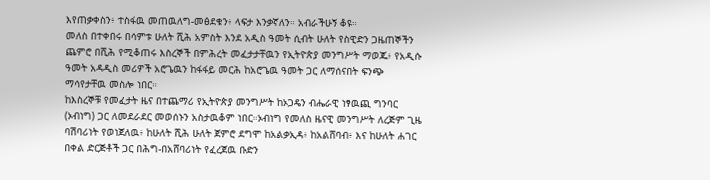እየጠቃቀስን፥ ተስፋዉ መጠዉለግ-መፅደቁን፥ ላፍታ እንቃኛለን። አብራችሁኝ ቆዩ።
መለስ በተቀበሩ በሳምቱ ሁለት ሺሕ አምስት እንደ አዲስ ዓመት ሲብት ሁለት የስዊድን ጋዜጠኞችን ጨምሮ በሺሕ የሚቆጠሩ እስረኞች በምሕረት መፈታታቸዉን የኢትዮጵያ መንግሥት ማወጁ፥ የአዲሱ ዓመት አዳዲስ መሪዎች አሮጌዉን ከፋፋይ መርሕ ከአሮጌዉ ዓመት ጋር ለማሰናበት ፍንጭ ማሳየታቸዉ መስሎ ነበር።
ከእስረኞቹ የመፈታት ዜና በተጨማሪ የኢትዮጵያ መንግሥት ከኦጋዴን ብሔራዊ ነፃዉጪ ግንባር (ኦብነግ) ጋር ለመደራደር መወሰኑን አስታዉቆም ነበር።ኦብነግ የመለስ ዜናዊ መንግሥት ለረጅም ጊዜ ባሽባሪነት የወነጀለዉ፥ ከሁለት ሺሕ ሁለት ጀምሮ ደግሞ ከአልቃኢዳ፥ ከአልሸባብ፥ እና ከሁለት ሐገር በቀል ድርጅቶች ጋር በሕግ-በአሸባሪነት የፈረጀዉ ቡድን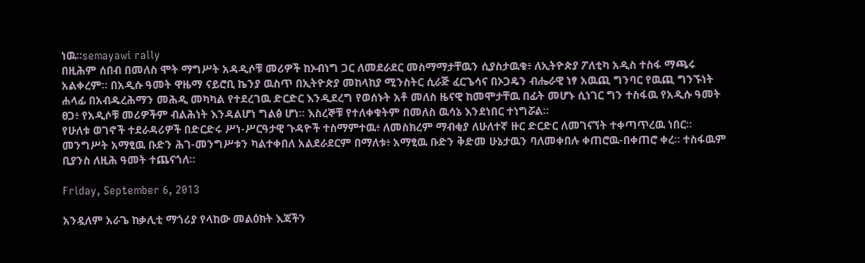ነዉ።semayawi rally
በዚሕም ሰበብ በመለስ ሞት ማግሥት አዳዲሶቹ መሪዎች ከኦብነግ ጋር ለመደራደር መስማማታቸዉን ሲያስታዉቁ፥ ለኢትዮጵያ ፖለቲካ አዲስ ተስፋ ማጫሩ አልቀረም። በአዲሱ ዓመት ዋዜማ ናይሮቢ ኬንያ ዉስጥ በኢትዮጵያ መከላከያ ሚንስትር ሲራጅ ፈርጌሳና በኦጋዴን ብሔራዊ ነፃ አዉጪ ግንባር የዉጪ ግንኙነት ሐላፊ በአብዱረሕማን መሕዲ መካካል የተደረገዉ ድርድር እንዲደረግ የወሰኑት አቶ መለስ ዜናዊ ከመሞታቸዉ በፊት መሆኑ ሲነገር ግን ተስፋዉ የአዲሱ ዓመት ፀጋ፥ የአዲሶቹ መሪዎችም ብልሕነት እንዳልሆነ ግልፅ ሆነ። እስረኞቹ የተለቀቁትም በመለስ ዉሳኔ እንደነበር ተነግሯል።
የሁለቱ ወገኖች ተደራዳሪዎች በድርድሩ ሥነ-ሥርዓታዊ ጉዳዮች ተስማምተዉ፥ ለመስክረም ማብቂያ ለሁለተኛ ዙር ድርድር ለመገናኘት ተቀጣጥረዉ ነበር። መንግሥት አማፂዉ ቡድን ሕገ-መንግሥቱን ካልተቀበለ አልደራደርም በማለቱ፥ አማፂዉ ቡድን ቅድመ ሁኔታዉን ባለመቀበሉ ቀጠሮዉ-በቀጠሮ ቀረ። ተስፋዉም ቢያንስ ለዚሕ ዓመት ተጨናጎለ።

Friday, September 6, 2013

አንዷለም አራጌ ከቃሊቲ ማጎሪያ የላከው መልዕክት እጃችን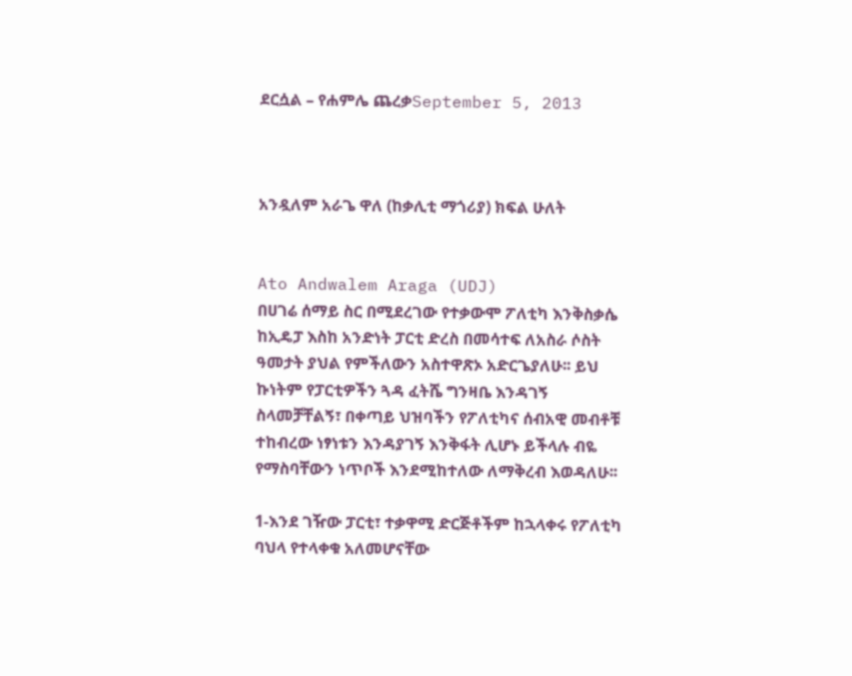ደርሷል – የሐምሌ ጨረቃSeptember 5, 2013



አንዷለም አራጌ ዋለ (ከቃሊቲ ማጎሪያ) ክፍል ሁለት


Ato Andwalem Araga (UDJ)
በሀገሬ ሰማይ ስር በሚደረገው የተቃውሞ ፖለቲካ እንቅስቃሴ ከኢዴፓ እስከ አንድነት ፓርቲ ድረስ በመሳተፍ ለአስራ ሶስት ዓመታት ያህል የምችለውን አስተዋጽኦ አድርጌያለሁ፡፡ ይህ ኩነትም የፓርቲዎችን ጓዳ ፈትሼ ግንዛቤ እንዳገኝ ስላመቻቸልኝ፣ በቀጣይ ህዝባችን የፖለቲካና ሰብአዊ መብቶቹ ተከብረው ነፃነቱን እንዳያገኝ እንቅፋት ሊሆኑ ይችላሉ ብዬ የማስባቸውን ነጥቦች እንደሚከተለው ለማቅረብ እወዳለሁ፡፡

1-እንደ ገዥው ፓርቲ፣ ተቃዋሚ ድርጅቶችም ከኋላቀሩ የፖለቲካ ባህላ የተላቀቁ አለመሆናቸው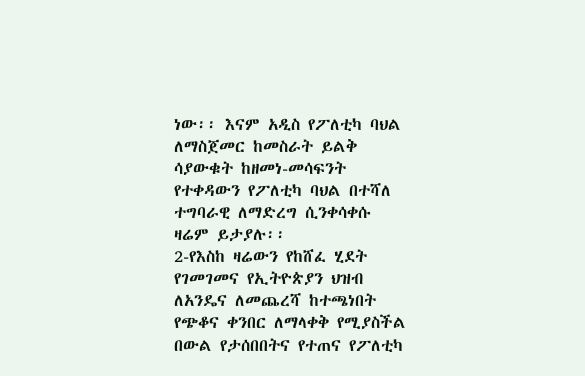ነው፡፡ እናም አዲስ የፖለቲካ ባህል ለማስጀመር ከመስራት ይልቅ ሳያውቁት ከዘመነ-መሳፍንት የተቀዳውን የፖለቲካ ባህል በተሻለ ተግባራዊ ለማድረግ ሲንቀሳቀሱ ዛሬም ይታያሉ፡፡
2-የእስከ ዛሬውን የከሸፈ ሂደት የገመገመና የኢትዮጵያን ህዝብ ለአንዴና ለመጨረሻ ከተጫነበት የጭቆና ቀንበር ለማላቀቅ የሚያስችል በውል የታሰበበትና የተጠና የፖለቲካ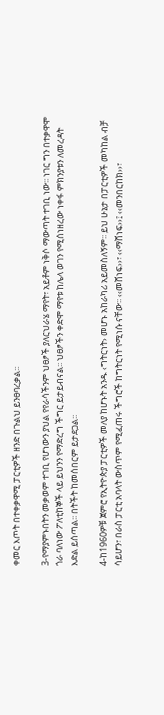ቀመር እጦት በተቀቃዋሚ ፓርቲዎች ዘንድ በጉልህ ይንፀባረቃል፡፡

3-የማያምኑበትን መቃወም ተገቢ የሆነውን ያህል የየራሳችንም ህፀፆች ያለርህራሄ ማየት፣ አይቶም ነቅሶ ማውጣት ተገቢ ነው፡፡ ነገር ግን በተቃዋሞ ጎራ ባለነው ፖለቲከኞች ላይ ይህንን የማድረግ ችግር ይታይብናል፡፡ ህፀፆችን ቀድሞ ማየቱ ከሌላ ወገን የሚሰነዘረው ነቀፋ ምክንያቱን ለመረዳት እድል ይሰጣል፡፡ በትችት ከመሰበርም ይታደጋል፡፡

4-ከ1960ዎቹ ጀምሮ የኢትዮጵያ ፓርቲዎች መለያ ከሆኑት አንዱ ‹ግትርነት› መሆኑ አከራካሪ አይመስለኝም፡፡ ይህ ሁኔታ በፓርቲዎች መካከል ብቻ ሳይሆን፣ በራስ ፓርቲ አባላት ውስጥም የሚፈጠሩ ችግሮች ከግትርነት የሚነሱ ናቸው፡፡ ‹‹መሸነፍ››፣ ‹‹ማሸነፍ››፤ ‹‹መንበርከክ››፣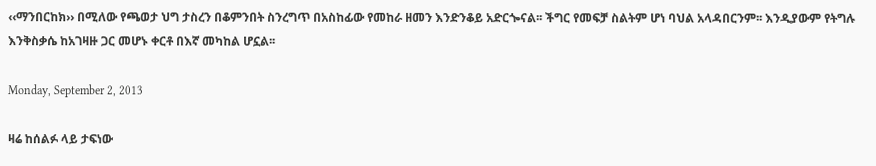‹‹ማንበርከክ›› በሚለው የጫወታ ህግ ታስረን በቆምንበት ስንረግጥ በአስከፊው የመከራ ዘመን እንድንቆይ አድርጐናል፡፡ ችግር የመፍቻ ስልትም ሆነ ባህል አላዳበርንም፡፡ እንዲያውም የትግሉ እንቅስቃሴ ከአገዛዙ ጋር መሆኑ ቀርቶ በእኛ መካከል ሆኗል፡፡

Monday, September 2, 2013

ዛሬ ከሰልፉ ላይ ታፍነው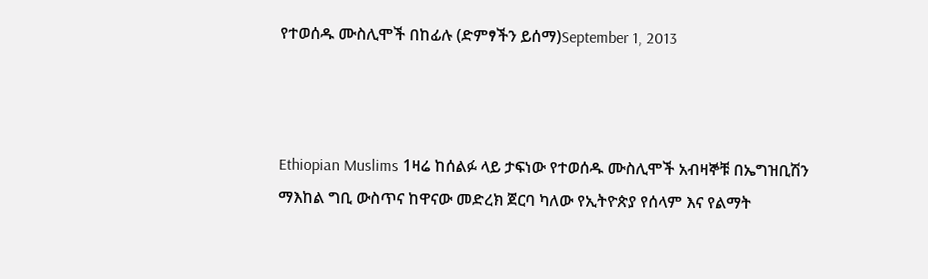የተወሰዱ ሙስሊሞች በከፊሉ (ድምፃችን ይሰማ)September 1, 2013



Ethiopian Muslims 1ዛሬ ከሰልፉ ላይ ታፍነው የተወሰዱ ሙስሊሞች አብዛኞቹ በኤግዝቢሽን
ማእከል ግቢ ውስጥና ከዋናው መድረክ ጀርባ ካለው የኢትዮጵያ የሰላም እና የልማት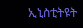ኢኒስቲትዩት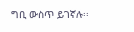ግቢ ውስጥ ይገኛሉ፡፡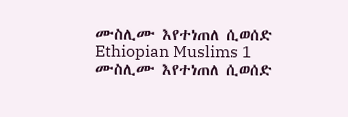ሙስሊሙ እየተነጠለ ሲወሰድ
Ethiopian Muslims 1
ሙስሊሙ እየተነጠለ ሲወሰድ